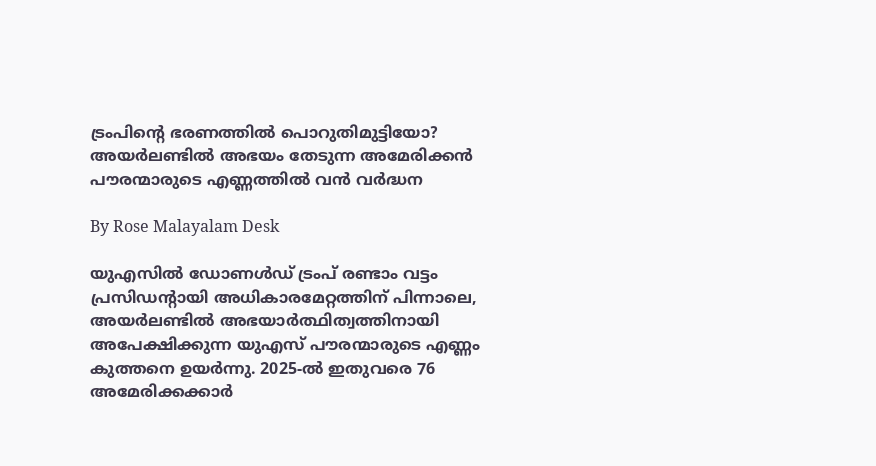ട്രംപിന്റെ ഭരണത്തിൽ പൊറുതിമുട്ടിയോ? അയർലണ്ടിൽ അഭയം തേടുന്ന അമേരിക്കൻ പൗരന്മാരുടെ എണ്ണത്തിൽ വൻ വർദ്ധന

By Rose Malayalam Desk

യുഎസില്‍ ഡോണള്‍ഡ് ട്രംപ് രണ്ടാം വട്ടം പ്രസിഡന്റായി അധികാരമേറ്റത്തിന് പിന്നാലെ, അയര്‍ലണ്ടില്‍ അഭയാര്‍ത്ഥിത്വത്തിനായി അപേക്ഷിക്കുന്ന യുഎസ് പൗരന്മാരുടെ എണ്ണം കുത്തനെ ഉയര്‍ന്നു. 2025-ല്‍ ഇതുവരെ 76 അമേരിക്കക്കാര്‍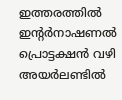ഇത്തരത്തില്‍ ഇന്റര്‍നാഷണല്‍ പ്രൊട്ടക്ഷന്‍ വഴി അയര്‍ലണ്ടില്‍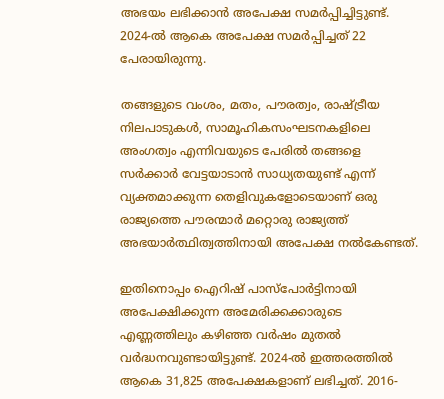അഭയം ലഭിക്കാന്‍ അപേക്ഷ സമര്‍പ്പിച്ചിട്ടുണ്ട്. 2024-ല്‍ ആകെ അപേക്ഷ സമര്‍പ്പിച്ചത് 22 പേരായിരുന്നു.

തങ്ങളുടെ വംശം, മതം, പൗരത്വം, രാഷ്ട്രീയ നിലപാടുകള്‍, സാമൂഹികസംഘടനകളിലെ അംഗത്വം എന്നിവയുടെ പേരില്‍ തങ്ങളെ സര്‍ക്കാര്‍ വേട്ടയാടാന്‍ സാധ്യതയുണ്ട് എന്ന് വ്യക്തമാക്കുന്ന തെളിവുകളോടെയാണ് ഒരു രാജ്യത്തെ പൗരന്മാര്‍ മറ്റൊരു രാജ്യത്ത് അഭയാര്‍ത്ഥിത്വത്തിനായി അപേക്ഷ നല്‍കേണ്ടത്.

ഇതിനൊപ്പം ഐറിഷ് പാസ്‌പോര്‍ട്ടിനായി അപേക്ഷിക്കുന്ന അമേരിക്കക്കാരുടെ എണ്ണത്തിലും കഴിഞ്ഞ വര്‍ഷം മുതല്‍ വര്‍ദ്ധനവുണ്ടായിട്ടുണ്ട്. 2024-ല്‍ ഇത്തരത്തില്‍ ആകെ 31,825 അപേക്ഷകളാണ് ലഭിച്ചത്. 2016-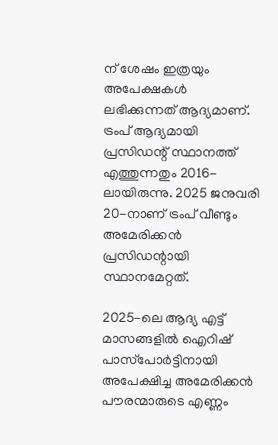ന് ശേഷം ഇത്രയും അപേക്ഷകള്‍ ലഭിക്കുന്നത് ആദ്യമാണ്. ട്രംപ് ആദ്യമായി പ്രസിഡന്റ് സ്ഥാനത്ത് എത്തുന്നതും 2016-ലായിരുന്നു. 2025 ജനുവരി 20-നാണ് ട്രംപ് വീണ്ടും അമേരിക്കന്‍ പ്രസിഡന്റായി സ്ഥാനമേറ്റത്.

2025-ലെ ആദ്യ എട്ട് മാസങ്ങളില്‍ ഐറിഷ് പാസ്‌പോര്‍ട്ടിനായി അപേക്ഷിച്ച അമേരിക്കന്‍ പൗരന്മാരുടെ എണ്ണം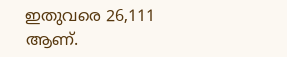ഇതുവരെ 26,111 ആണ്.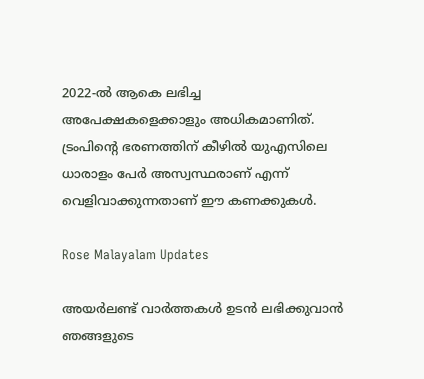2022-ല്‍ ആകെ ലഭിച്ച അപേക്ഷകളെക്കാളും അധികമാണിത്. ട്രംപിന്റെ ഭരണത്തിന് കീഴില്‍ യുഎസിലെ ധാരാളം പേര്‍ അസ്വസ്ഥരാണ് എന്ന് വെളിവാക്കുന്നതാണ് ഈ കണക്കുകള്‍.

Rose Malayalam Updates

അയർലണ്ട് വാർത്തകൾ ഉടൻ ലഭിക്കുവാൻ ഞങ്ങളുടെ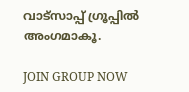വാട്സാപ്പ് ഗ്രൂപ്പിൽ അംഗമാകൂ.

JOIN GROUP NOW